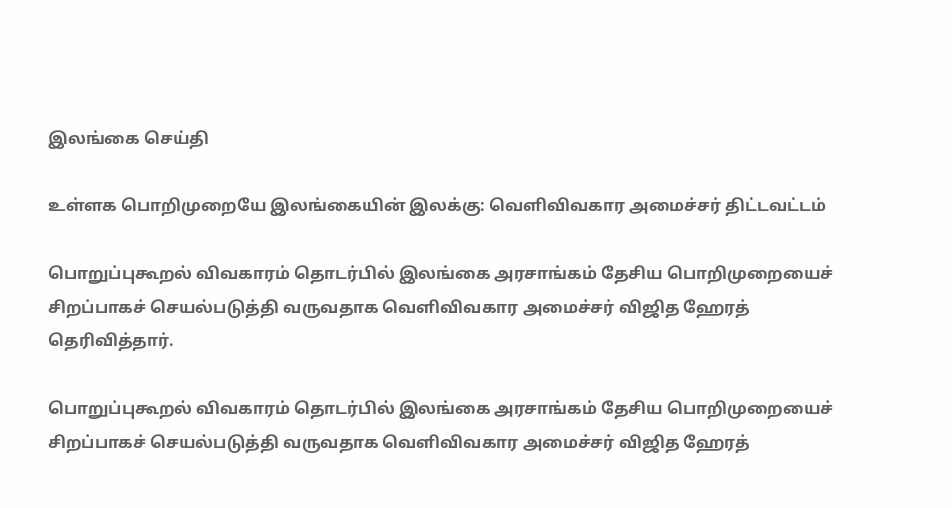இலங்கை செய்தி

உள்ளக பொறிமுறையே இலங்கையின் இலக்கு: வெளிவிவகார அமைச்சர் திட்டவட்டம்

பொறுப்புகூறல் விவகாரம் தொடர்பில் இலங்கை அரசாங்கம் தேசிய பொறிமுறையைச் சிறப்பாகச் செயல்படுத்தி வருவதாக வெளிவிவகார அமைச்சர் விஜித ஹேரத் தெரிவித்தார்.

பொறுப்புகூறல் விவகாரம் தொடர்பில் இலங்கை அரசாங்கம் தேசிய பொறிமுறையைச் சிறப்பாகச் செயல்படுத்தி வருவதாக வெளிவிவகார அமைச்சர் விஜித ஹேரத்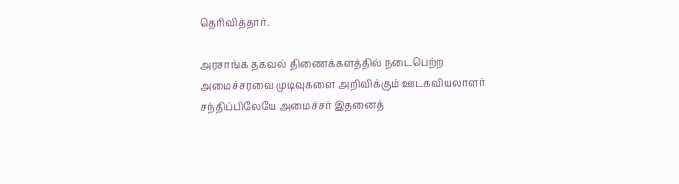தெரிவித்தார்.

அரசாங்க தகவல் திணைக்களத்தில் நடைபெற்ற அமைச்சரவை முடிவுகளை அறிவிக்கும் ஊடகவியலாளர் சந்திப்பிலேயே அமைச்சர் இதனைத்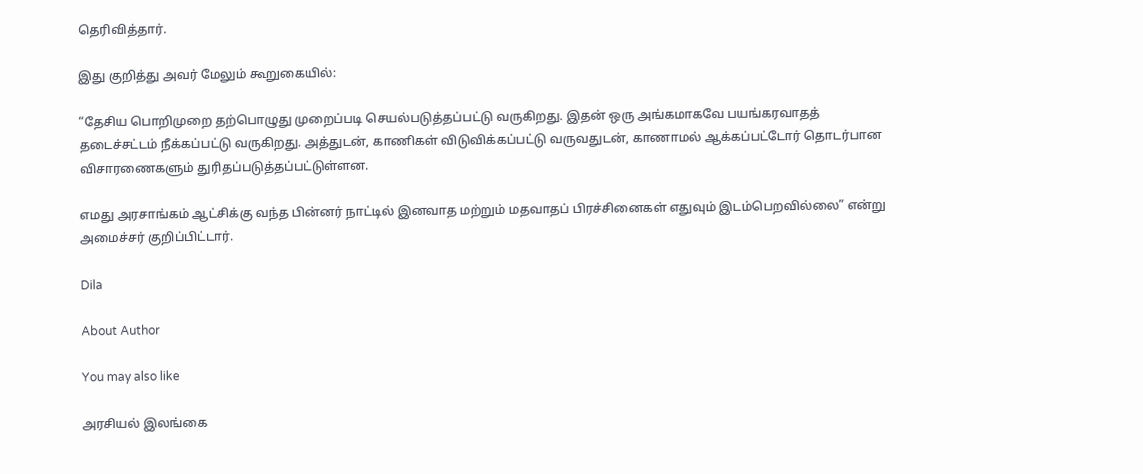தெரிவித்தார்.

இது குறித்து அவர் மேலும் கூறுகையில்:

“தேசிய பொறிமுறை தற்பொழுது முறைப்படி செயல்படுத்தப்பட்டு வருகிறது. இதன் ஒரு அங்கமாகவே பயங்கரவாதத் தடைச்சட்டம் நீக்கப்பட்டு வருகிறது. அத்துடன், காணிகள் விடுவிக்கப்பட்டு வருவதுடன், காணாமல் ஆக்கப்பட்டோர் தொடர்பான விசாரணைகளும் துரிதப்படுத்தப்பட்டுள்ளன.

எமது அரசாங்கம் ஆட்சிக்கு வந்த பின்னர் நாட்டில் இனவாத மற்றும் மதவாதப் பிரச்சினைகள் எதுவும் இடம்பெறவில்லை” என்று அமைச்சர் குறிப்பிட்டார்.

Dila

About Author

You may also like

அரசியல் இலங்கை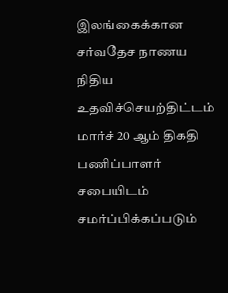இலங்கைக்கான சர்வதேச நாணய நிதிய உதவிச்செயற்திட்டம் மார்ச் 20 ஆம் திகதி பணிப்பாளர் சபையிடம் சமர்ப்பிக்கப்படும்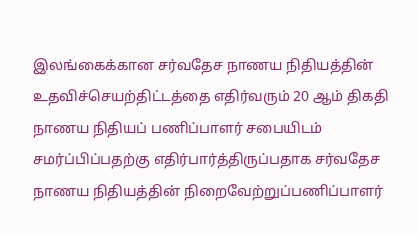இலங்கைக்கான சர்வதேச நாணய நிதியத்தின் உதவிச்செயற்திட்டத்தை எதிர்வரும் 20 ஆம் திகதி நாணய நிதியப் பணிப்பாளர் சபையிடம் சமர்ப்பிப்பதற்கு எதிர்பார்த்திருப்பதாக சர்வதேச நாணய நிதியத்தின் நிறைவேற்றுப்பணிப்பாளர்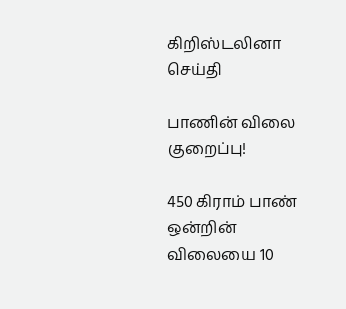கிறிஸ்டலினா
செய்தி

பாணின் விலை குறைப்பு!

450 கிராம் பாண் ஒன்றின் விலையை 10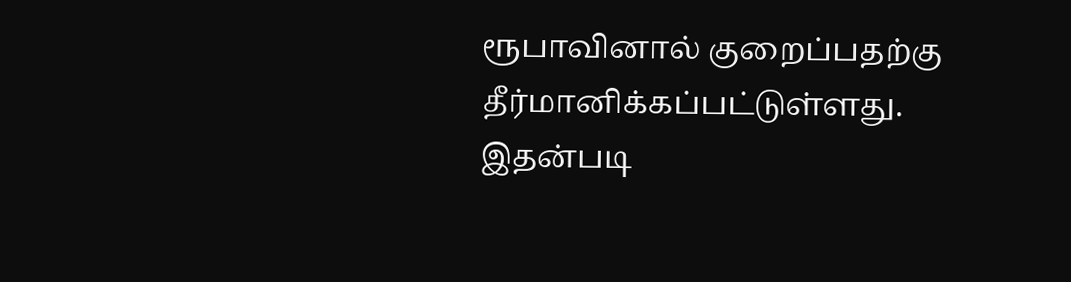ரூபாவினால் குறைப்பதற்கு தீர்மானிக்கப்பட்டுள்ளது. இதன்படி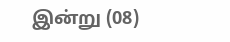இன்று (08)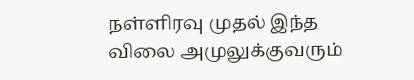நள்ளிரவு முதல் இந்த விலை அமுலுக்குவரும்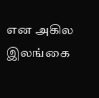என அகில இலங்கை